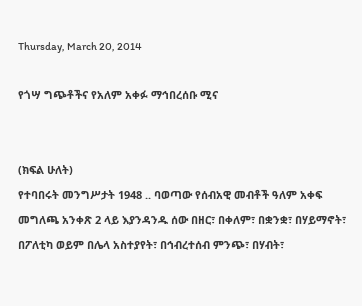Thursday, March 20, 2014

የጎሣ ግጭቶችና የአለም አቀፉ ማኅበረሰቡ ሚና


(ክፍል ሁለት)
የተባበሩት መንግሥታት 1948 .. ባወጣው የሰብአዊ መብቶች ዓለም አቀፍ መግለጫ አንቀጽ 2 ላይ እያንዳንዱ ሰው በዘር፣ በቀለም፣ በቋንቋ፣ በሃይማኖት፣ በፖለቲካ ወይም በሌላ አስተያየት፣ በኅብረተሰብ ምንጭ፣ በሃብት፣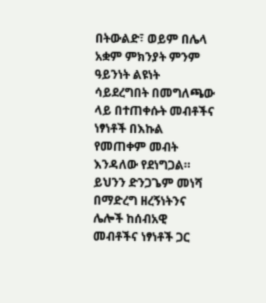በትውልድ፣ ወይም በሌላ አቋም ምክንያት ምንም ዓይንነት ልዩነት ሳይደረግበት በመግለጫው ላይ በተጠቀሱት መብቶችና ነፃነቶች በእኩል የመጠቀም መብት እንዳለው የደነግጋል። ይህንን ድንጋጌም መነሻ በማድረግ ዘረኝነትንና ሌሎች ከሰብአዊ መብቶችና ነፃነቶች ጋር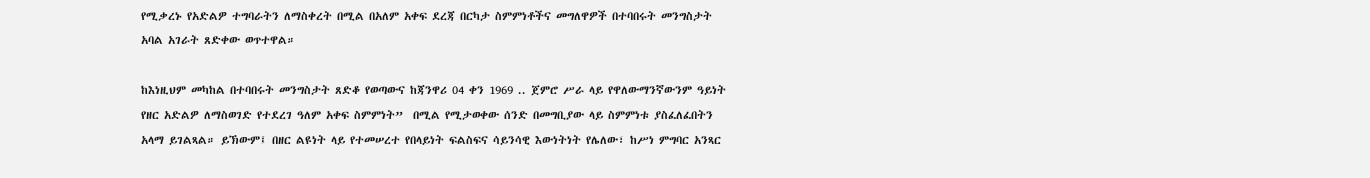የሚቃረኑ የአድልዎ ተግባራትን ለማስቀረት በሚል በአለም አቀፍ ደረጃ በርካታ ስምምነቶችና መግለዋዎች በተባበሩት መንግስታት አባል አገራት ጸድቀው ወጥተዋል።

ከእነዚህም መካከል በተባበሩት መንግስታት ጸድቆ የወጣውና ከጃንዋሪ 04 ቀን 1969 .. ጀምሮ ሥራ ላይ የዋለውማንኛውንም ዓይነት የዘር አድልዎ ለማስወገድ የተደረገ ዓለም አቀፍ ስምምነት”  በሚል የሚታወቀው ሰንድ በመግቢያው ላይ ስምምነቱ ያስፈለፈበትን አላማ ይገልጻል። ይኽውም፤ በዘር ልዩነት ላይ የተመሠረተ የበላይነት ፍልስፍና ሳይንሳዊ እውነትነት የሌለው፣ ከሥነ ምግባር አንጻር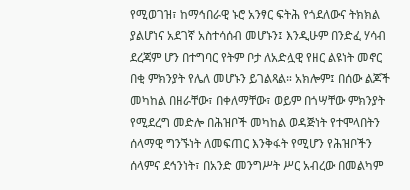የሚወገዝ፣ ከማኅበራዊ ኑሮ አንፃር ፍትሕ የጎደለውና ትክክል ያልሆነና አደገኛ አስተሳሰብ መሆኑን፤ እንዲሁም በንድፈ ሃሳብ ደረጃም ሆን በተግባር የትም ቦታ ለአድሏዊ የዘር ልዩነት መኖር በቂ ምክንያት የሌለ መሆኑን ይገልጻል። አክሎም፤ በሰው ልጆች መካከል በዘራቸው፣ በቀለማቸው፣ ወይም በጎሣቸው ምክንያት የሚደረግ መድሎ በሕዝቦች መካከል ወዳጅነት የተሞላበትን ሰላማዊ ግንኙነት ለመፍጠር እንቅፋት የሚሆን የሕዝቦችን ሰላምና ደኅንነት፣ በአንድ መንግሥት ሥር አብረው በመልካም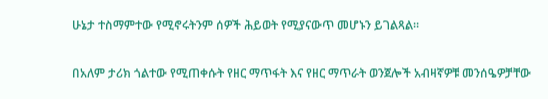ሁኔታ ተስማምተው የሚኖሩትንም ሰዎች ሕይወት የሚያናውጥ መሆኑን ይገልጻል።

በአለም ታሪክ ጎልተው የሚጠቀሱት የዘር ማጥፋት እና የዘር ማጥራት ወንጀሎች አብዛኛዎቹ መንሰዔዎቻቸው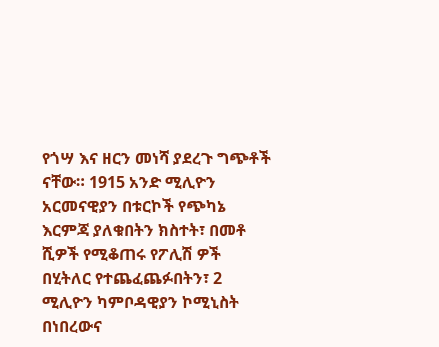የጎሣ እና ዘርን መነሻ ያደረጉ ግጭቶች ናቸው። 1915 አንድ ሚሊዮን አርመናዊያን በቱርኮች የጭካኔ እርምጃ ያለቁበትን ክስተት፣ በመቶ ሺዎች የሚቆጠሩ የፖሊሽ ዎች በሂትለር የተጨፈጨፉበትን፣ 2 ሚሊዮን ካምቦዳዊያን ኮሚኒስት በነበረውና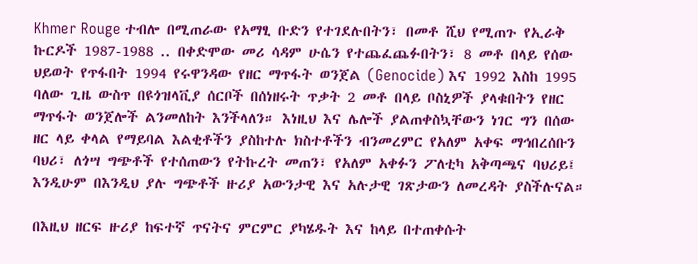Khmer Rouge ተብሎ በሚጠራው የአማፂ ቡድን የተገደሉበትን፣ በመቶ ሺህ የሚጠጉ የኢራቅ ኩርዶች 1987-1988 .. በቀድሞው መሪ ሳዳም ሁሴን የተጨፈጨፉበትን፣ 8 መቶ በላይ የሰው ህይወት የጥፋበት 1994 የሩዋንዳው የዘር ማጥፋት ወንጀል (Genocide) እና 1992 እስከ 1995 ባለው ጊዜ ውስጥ በዩጎዝላቪያ ሰርቦች በሰነዘሩት ጥቃት 2 መቶ በላይ ቦስኒዎች ያላቁበትን የዘር ማጥፋት ወንጀሎች ልንመለከት እንችላለን። እነዚህ እና ሌሎች ያልጠቀስኳቸውን ነገር ግን በሰው ዘር ላይ ቀላል የማይባል እልቂቶችን ያስከተሉ ክስተቶችን ብንመረምር የአለም አቀፍ ማኅበረሰቡን ባህሪ፣ ለጎሣ ግጭቶች የተሰጠውን የትኩረት መጠን፣ የአለም አቀፉን ፖለቲካ አቅጣጫና ባህሪይ፤ እንዲሁም በእንዲህ ያሉ ግጭቶች ዙሪያ አውንታዊ እና አሉታዊ ገጽታውን ለመረዳት ያስችሉናል።

በእዚህ ዘርፍ ዙሪያ ከፍተኛ ጥናትና ምርምር ያካሄዱት እና ከላይ በተጠቀሱት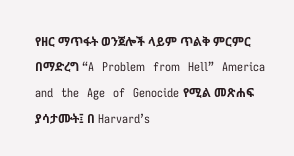የዘር ማጥፋት ወንጀሎች ላይም ጥልቅ ምርምር በማድረግ “A  Problem  from  Hell”  America  and  the  Age  of  Genocide የሚል መጽሐፍ ያሳታሙት፤ በ Harvard’s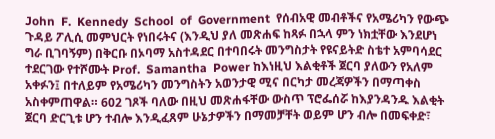John  F.  Kennedy  School  of  Government  የሰብአዊ መብቶችና የአሜሪካን የውጭ ጉዳይ ፖሊሲ መምህርት የነበሩትና (እንዲህ ያለ መጽሐፍ ከጻፉ በኋላ ምን ነክቷቸው እንደሆነ ግራ ቢገባኝም) በቅርቡ በኦባማ አስተዳደር በተባበሩት መንግስታት የዩናይትድ ስቴተ አምባሳደር ተደርገው የተሾሙት Prof.  Samantha  Power ከእነዚህ እልቂቶች ጀርባ ያለውን የአለም አቀፉን፤ በተለይም የአሜሪካን መንግስትን አወንታዊ ሚና በርካታ መረጃዎችን በማጣቀስ አስቀምጠዋል። 602 ገጾች ባለው በዚህ መጽሐፋቸው ውስጥ ፕሮፌሰሯ ከእያንዳንዱ እልቂት ጀርባ ድርጊቱ ሆን ተብሎ እንዲፈጸም ሁኔታዎችን በማመቻቸት ወይም ሆን ብሎ በመፍቀድ፣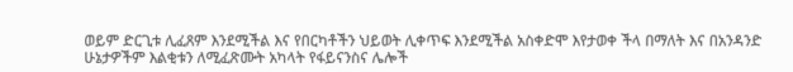ወይም ድርጊቱ ሊፈጸም እንደሚችል እና የበርካቶችን ህይወት ሊቀጥፍ እንደሚችል አስቀድሞ እየታወቀ ችላ በማለት እና በአንዳንድ ሁኔታዎችም እልቂቱን ለሚፈጽሙት አካላት የፋይናንስና ሌሎች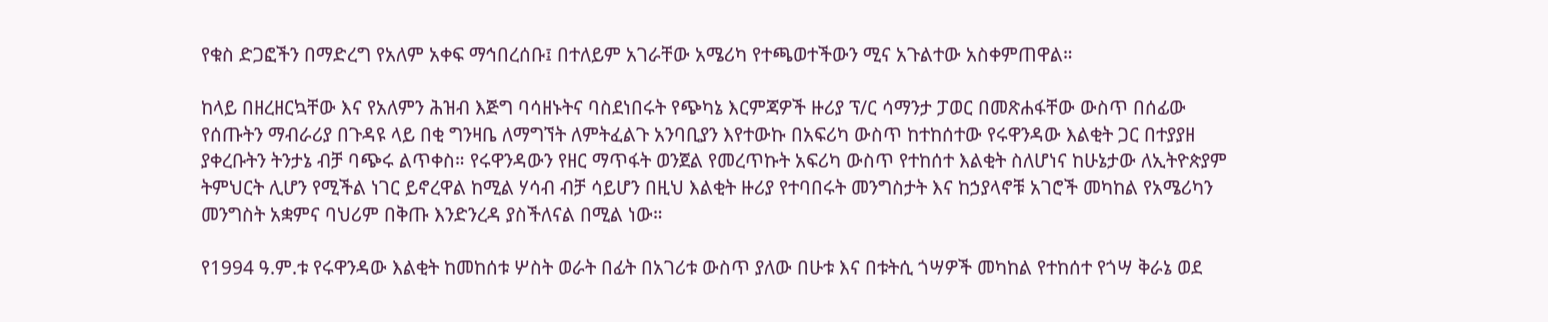የቁስ ድጋፎችን በማድረግ የአለም አቀፍ ማኅበረሰቡ፤ በተለይም አገራቸው አሜሪካ የተጫወተችውን ሚና አጉልተው አስቀምጠዋል።

ከላይ በዘረዘርኳቸው እና የአለምን ሕዝብ እጅግ ባሳዘኑትና ባስደነበሩት የጭካኔ እርምጃዎች ዙሪያ ፕ/ር ሳማንታ ፓወር በመጽሐፋቸው ውስጥ በሰፊው የሰጡትን ማብራሪያ በጉዳዩ ላይ በቂ ግንዛቤ ለማግኘት ለምትፈልጉ አንባቢያን እየተውኩ በአፍሪካ ውስጥ ከተከሰተው የሩዋንዳው እልቂት ጋር በተያያዘ ያቀረቡትን ትንታኔ ብቻ ባጭሩ ልጥቀስ። የሩዋንዳውን የዘር ማጥፋት ወንጀል የመረጥኩት አፍሪካ ውስጥ የተከሰተ እልቂት ስለሆነና ከሁኔታው ለኢትዮጵያም ትምህርት ሊሆን የሚችል ነገር ይኖረዋል ከሚል ሃሳብ ብቻ ሳይሆን በዚህ እልቂት ዙሪያ የተባበሩት መንግስታት እና ከኃያላኖቹ አገሮች መካከል የአሜሪካን መንግስት አቋምና ባህሪም በቅጡ እንድንረዳ ያስችለናል በሚል ነው።

የ1994 ዓ.ም.ቱ የሩዋንዳው እልቂት ከመከሰቱ ሦስት ወራት በፊት በአገሪቱ ውስጥ ያለው በሁቱ እና በቱትሲ ጎሣዎች መካከል የተከሰተ የጎሣ ቅራኔ ወደ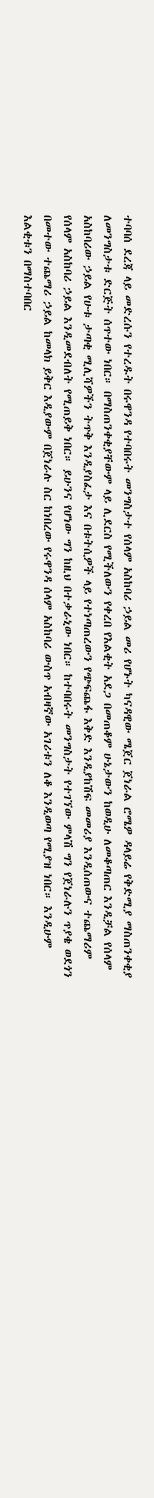ተባባሰ ደረጃ ላይ መድረሱን የተረዱት በሩዋንዳ የተባበሩት መንግስታተ የሰላም አስከባሪ ኃይል መሪ የሆኑት ካናዳዊው ሜጀር ጀነራል ሮሜዎ ዳላይሬ የቅድሚያ ማስጠንቀቂያ ለመንግስታቱ ድርጅት ሰጥተው ነበር። በማስጠንቀቂያቸውም ላይ ሊደርስ የሚችለውን የቀረበ የእልቂት አደጋ በመጠቆም ሁኔታውን ከወዲሁ ለመቆጣጠር እንዲቻል የሰላም አስከባሪው ኃይል የሁቱ ታጣቂ ሚሊሻዎችን ትጥቅ እንዲያስፈታ እና በቱትሲዎች ላይ የተነጣጠረውን የጭፍጨፋ እቅድ እንዲያከሽፍ መመሪያ እንዲሰጠውና ተጨማሪም የሰላም አስከባሪ ኃይል እንዲመደብለት የሚጠይቅ ነበር። ይሁንና የሆነው ግን ከዚህ በተቃራኒው ነበር። ከተባበሩት መንግስታት የተገኘው ምላሽ ግን የጀነራሉን ጥያቄ ወደጎን በመተው ተጨማሪ ኃይል ከመላክ ይቅር እዲያውም በጀነራሉ ስር ከነበረው የሩዋንዳ ሰላም አስከባሪ ውስጥ አብዛኛው አገሪቱን ለቆ እንዲወጣ የሚያዝ ነበር። እንዲሁም እልቂቱን በማስተባበር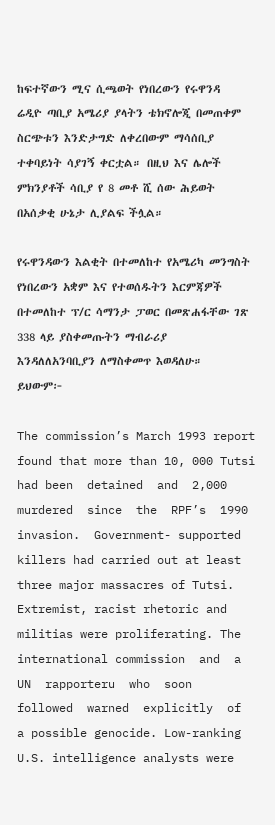ከፍተኛውን ሚና ሲጫወት የነበረውን የሩዋንዳ ሬዲዮ ጣቢያ አሜሪያ ያላትን ቴክኖሎጂ በመጠቀም ስርጭቱን እንድታግድ ለቀረበውም ማሳሰቢያ ተቀባይነት ሳያገኝ ቀርቷል። በዚህ እና ሌሎች ምክንያቶች ሳቢያ የ 8 መቶ ሺ ሰው ሕይወት በአሰቃቂ ሁኔታ ሊያልፍ ችሏል።

የሩዋንዳውን እልቂት በተመለከተ የአሜሪካ መንግስት የነበረውን አቋም እና የተወሰዱትን እርምጃዎች በተመለከተ ፕ/ር ሳማንታ ፓወር በመጽሐፋቸው ገጽ 338 ላይ ያስቀመጡትን ማብራሪያ እንዳለለአንባቢያን ለማስቀመጥ እወዳለሁ። ይህውም፦

The commission’s March 1993 report found that more than 10, 000 Tutsi had been  detained  and  2,000  murdered  since  the  RPF’s  1990  invasion.  Government- supported killers had carried out at least three major massacres of Tutsi. Extremist, racist rhetoric and militias were proliferating. The international commission  and  a  UN  rapporteru  who  soon  followed  warned  explicitly  of  a possible genocide. Low-ranking U.S. intelligence analysts were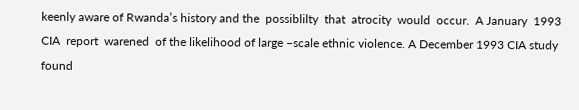keenly aware of Rwanda’s history and the  possiblilty  that  atrocity  would  occur.  A January  1993  CIA  report  warened  of the likelihood of large –scale ethnic violence. A December 1993 CIA study found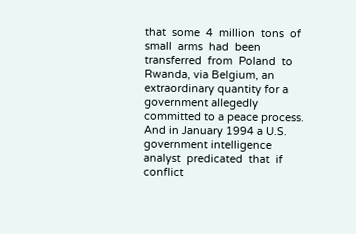that  some  4  million  tons  of  small  arms  had  been  transferred  from  Poland  to Rwanda, via Belgium, an extraordinary quantity for a government allegedly committed to a peace process. And in January 1994 a U.S. government intelligence analyst  predicated  that  if  conflict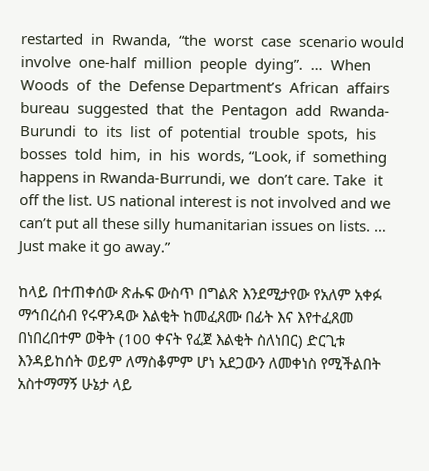restarted  in  Rwanda,  “the  worst  case  scenario would  involve  one-half  million  people  dying”.  …  When  Woods  of  the  Defense Department’s  African  affairs  bureau  suggested  that  the  Pentagon  add  Rwanda- Burundi  to  its  list  of  potential  trouble  spots,  his  bosses  told  him,  in  his  words, “Look, if  something happens in Rwanda-Burrundi, we  don’t care. Take  it off the list. US national interest is not involved and we can’t put all these silly humanitarian issues on lists. … Just make it go away.”

ከላይ በተጠቀሰው ጽሑፍ ውስጥ በግልጽ እንደሚታየው የአለም አቀፉ ማኅበረሰብ የሩዋንዳው እልቂት ከመፈጸሙ በፊት እና እየተፈጸመ በነበረበተም ወቅት (100 ቀናት የፈጀ እልቂት ስለነበር) ድርጊቱ እንዳይከሰት ወይም ለማስቆምም ሆነ አደጋውን ለመቀነስ የሚችልበት አስተማማኝ ሁኔታ ላይ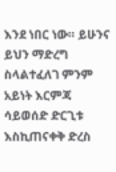እንደ ነበር ነው። ይሁንና ይህን ማድረግ ስላልተፈለገ ምንም አይነት እርምጃ ሳይወሰድ ድርጊቱ እስኪጠናቀቅ ድረስ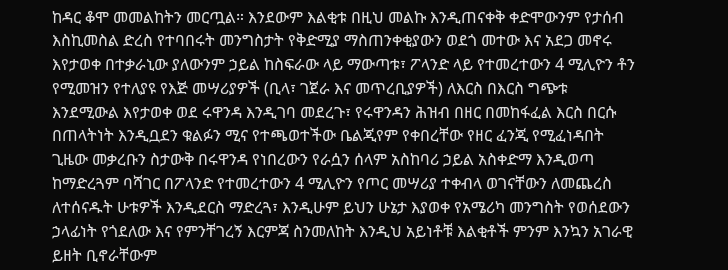ከዳር ቆሞ መመልከትን መርጧል። እንደውም እልቂቱ በዚህ መልኩ እንዲጠናቀቅ ቀድሞውንም የታሰብ እስኪመስል ድረስ የተባበሩት መንግስታት የቅድሚያ ማስጠንቀቂያውን ወደጎ መተው እና አደጋ መኖሩ እየታወቀ በተቃራኒው ያለውንም ኃይል ከስፍራው ላይ ማውጣቱ፣ ፖላንድ ላይ የተመረተውን 4 ሚሊዮን ቶን የሚመዝን የተለያዩ የእጅ መሣሪያዎች (ቢላ፣ ገጀራ እና መጥረቢያዎች) ለእርስ በእርስ ግጭቱ እንደሚውል እየታወቀ ወደ ሩዋንዳ እንዲገባ መደረጉ፣ የሩዋንዳን ሕዝብ በዘር በመከፋፈል እርስ በርሱ በጠላትነት እንዲቧደን ቁልፉን ሚና የተጫወተችው ቤልጂየም የቀበረቸው የዘር ፈንጂ የሚፈነዳበት ጊዜው መቃረቡን ስታውቅ በሩዋንዳ የነበረውን የራሷን ሰላም አስከባሪ ኃይል አስቀድማ እንዲወጣ ከማድረጓም ባሻገር በፖላንድ የተመረተውን 4 ሚሊዮን የጦር መሣሪያ ተቀብላ ወገናቸውን ለመጨረስ ለተሰናዱት ሁቱዎች እንዲደርስ ማድረጓ፣ እንዲሁም ይህን ሁኔታ እያወቀ የአሜሪካ መንግስት የወሰደውን ኃላፊነት የጎደለው እና የምንቸገረኝ እርምጃ ስንመለከት እንዲህ አይነቶቹ እልቂቶች ምንም እንኳን አገራዊ ይዘት ቢኖራቸውም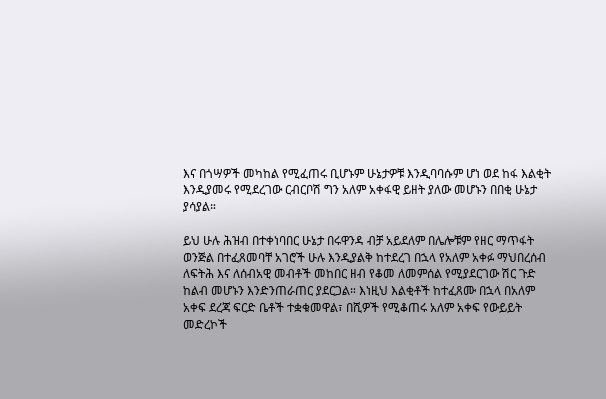እና በጎሣዎች መካከል የሚፈጠሩ ቢሆኑም ሁኔታዎቹ እንዲባባሱም ሆነ ወደ ከፋ እልቂት እንዲያመሩ የሚደረገው ርብርቦሽ ግን አለም አቀፋዊ ይዘት ያለው መሆኑን በበቂ ሁኔታ ያሳያል።

ይህ ሁሉ ሕዝብ በተቀነባበር ሁኔታ በሩዋንዳ ብቻ አይደለም በሌሎቹም የዘር ማጥፋት ወንጅል በተፈጸመባቸ አገሮች ሁሉ እንዲያልቅ ከተደረገ በኋላ የአለም አቀፉ ማህበረሰብ ለፍትሕ እና ለሰብአዊ መብቶች መከበር ዘብ የቆመ ለመምሰል የሚያደርገው ሽር ጉድ ከልብ መሆኑን እንድንጠራጠር ያደርጋል። እነዚህ እልቂቶች ከተፈጸሙ በኋላ በአለም አቀፍ ደረጃ ፍርድ ቤቶች ተቋቁመዋል፣ በሺዎች የሚቆጠሩ አለም አቀፍ የውይይት መድረኮች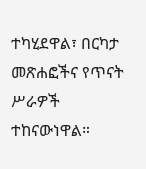ተካሂደዋል፣ በርካታ መጽሐፎችና የጥናት ሥራዎች ተከናውነዋል።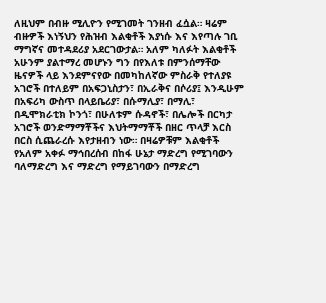ለዚህም በብዙ ሚሊዮን የሚገመት ገንዘብ ፈሷል። ዛሬም ብዙዎች እነኝህን የሕዝብ እልቂቶች እያነሱ እና እየጣሉ ገቢ ማግኛና መተዳደሪያ አደርገውታል። አለም ካለፉት እልቂቶች አሁንም ያልተማረ መሆኑን ግን በየእለቱ በምንሰማቸው ዜናዎች ላይ እንደምናየው በመካከለኛው ምስራቅ የተለያዩ አገሮች በተለይም በአፍጋኒስታን፣ በኢራቅና በሶሪያ፤ እንዲሁም በአፍሪካ ውስጥ በላይቤሪያ፣ በሱማሊያ፣ በማሊ፣ በዲሞክራቲክ ኮንጎ፣ በሁለቱም ሱዳኖች፣ በሌሎች በርካታ አገሮች ወንድማማቾችና እህትማማቾች በዘር ጥላቻ እርስ በርስ ሲጨራረሱ እየታዘብን ነው። በዛሬዎቹም እልቂቶች የአለም አቀፉ ማኅበረሰብ በከፋ ሁኔታ ማድረግ የሚገባውን ባለማድረግ እና ማድረግ የማይገባውን በማድረግ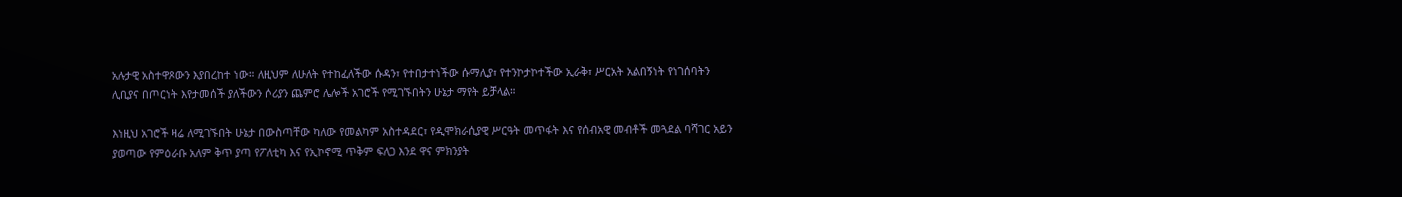አሉታዊ አስተዋጾውን እያበረከተ ነው። ለዚህም ለሁለት የተከፈለችው ሱዳን፣ የተበታተነችው ሱማሊያ፣ የተንኮታኮተችው ኢራቅ፣ ሥርአት አልበኝነት የነገሰባትን ሊቢያና በጦርነት እየታመሰች ያለችውን ሶሪያን ጨምሮ ሌሎች አገሮች የሚገኙበትን ሁኔታ ማየት ይቻላል።

እነዚህ አገሮች ዛሬ ለሚገኙበት ሁኔታ በውስጣቸው ካለው የመልካም አስተዳደር፣ የዲሞክራሲያዊ ሥርዓት መጥፋት እና የሰብአዊ መብቶች መጓደል ባሻገር አይን ያወጣው የምዕራቡ አለም ቅጥ ያጣ የፖለቲካ እና የኢኮኖሚ ጥቅም ፍለጋ እንደ ዋና ምክንያት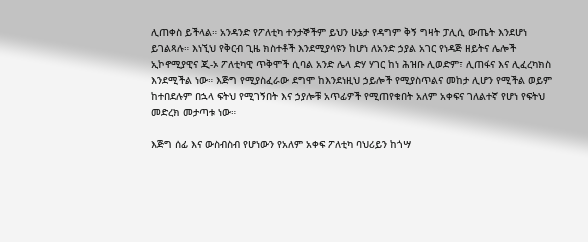ሊጠቀስ ይችላል። አንዳንድ የፖለቲካ ተንታኞችም ይህን ሁኔታ የዳግም ቅኝ ግዛት ፓሊሲ ውጤት እንደሆነ ይገልጻሉ። እነኚህ የቅርብ ጊዜ ክስተቶች እንደሚያሳዩን ከሆነ ለአንድ ኃያል አገር የነዳጅ ዘይትና ሌሎች ኢኮኖሚያዊና ጂ-ኦ ፖለቲካዊ ጥቅሞች ሲባል አንድ ሌላ ድሃ ሃገር ከነ ሕዝቡ ሊወድም፣ ሊጠፋና እና ሊፈረካክስ እንደሚችል ነው። እጅግ የሚያስፈራው ደግሞ ከእንደነዚህ ኃይሎች የሚያስጥልና መከታ ሊሆን የሚችል ወይም ከተበደሉም በኋላ ፍትህ የሚገኝበት እና ኃያሎቹ አጥፊዎች የሚጠየቁበት አለም አቀፍና ገለልተኛ የሆነ የፍትህ መድረክ መታጣቱ ነው።

እጅግ ሰፊ እና ውስብስብ የሆነውን የአለም አቀፍ ፖለቲካ ባህሪይን ከጎሣ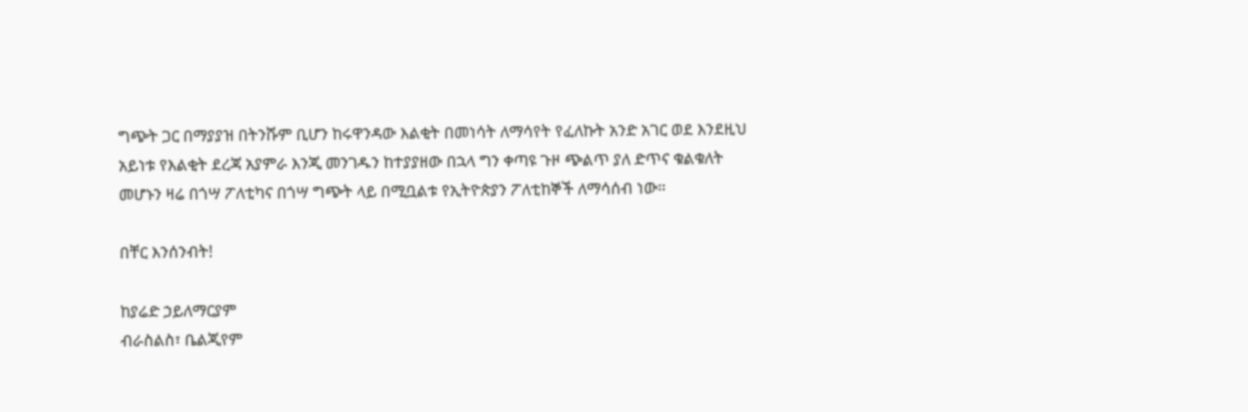ግጭት ጋር በማያያዝ በትንሹም ቢሆን ከሩዋንዳው እልቂት በመነሳት ለማሳየት የፈለኩት አንድ አገር ወደ እንደዚህ አይነቱ የእልቂት ደረጃ አያምራ እንጂ መንገዱን ከተያያዘው በኋላ ግን ቀጣዩ ጉዞ ጭልጥ ያለ ድጥና ቁልቁለት መሆኑን ዛሬ በጎሣ ፖለቲካና በጎሣ ግጭት ላይ በሚቧልቱ የኢትዮጵያን ፖለቲከኞች ለማሳሰብ ነው።

በቸር እንሰንብት!

ከያሬድ ኃይለማርያም
ብራስልስ፣ ቤልጂየም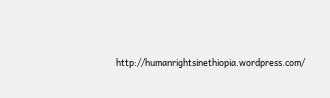http://humanrightsinethiopia.wordpress.com/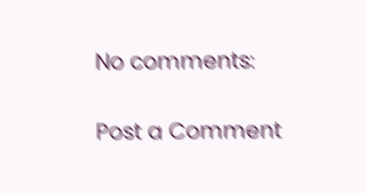No comments:

Post a Comment